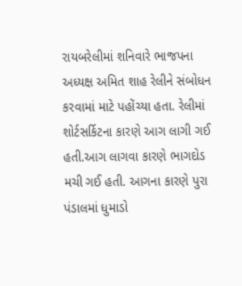રાયબરેલીમાં શનિવારે ભાજપના અધ્યક્ષ અમિત શાહ રેલીને સંબોધન કરવામાં માટે પહોંચ્યા હતા. રેલીમાં શોર્ટસર્કિટના કારણે આગ લાગી ગઈ હતી.આગ લાગવા કારણે ભાગદોડ મચી ગઈ હતી. આગના કારણે પુરા પંડાલમાં ધુમાડો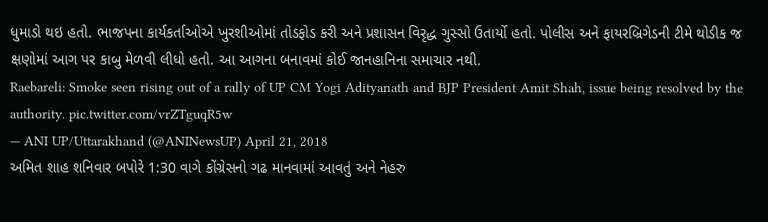ધુમાડો થઇ હતો. ભાજપના કાર્યકર્તાઓએ ખુરશીઓમાં તોડફોડ કરી અને પ્રશાસન વિરૃદ્ધ ગુસ્સો ઉતાર્યો હતો. પોલીસ અને ફાયરબ્રિગેડની ટીમે થોડીક જ ક્ષણોમાં આગ પર કાબુ મેળવી લીધો હતો. આ આગના બનાવમાં કોઈ જાનહાનિના સમાચાર નથી.
Raebareli: Smoke seen rising out of a rally of UP CM Yogi Adityanath and BJP President Amit Shah, issue being resolved by the authority. pic.twitter.com/vrZTguqR5w
— ANI UP/Uttarakhand (@ANINewsUP) April 21, 2018
અમિત શાહ શનિવાર બપોરે 1:30 વાગે કોંગ્રેસનો ગઢ માનવામાં આવતું અને નેહરુ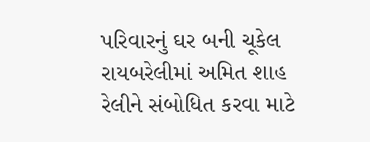પરિવારનું ઘર બની ચૂકેલ રાયબરેલીમાં અમિત શાહ રેલીને સંબોધિત કરવા માટે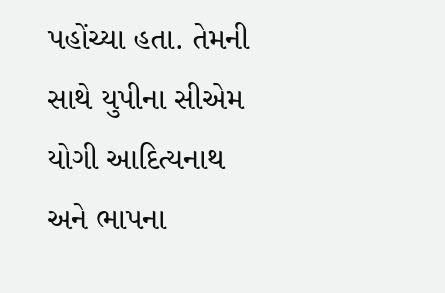પહોંચ્યા હતા. તેમની સાથે યુપીના સીએમ યોગી આદિત્યનાથ અને ભાપના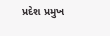પ્રદેશ પ્રમુખ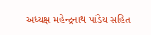અધ્યક્ષ મહેન્દ્રનાથ પાંડેય સહિત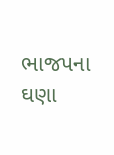ભાજપના ઘણા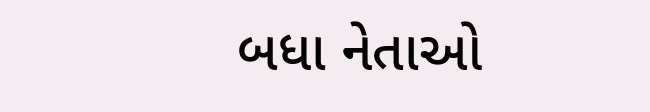બધા નેતાઓ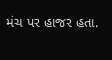મંચ પર હાજર હતા.